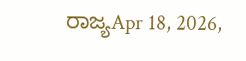ರಾಜ್ಯApr 18, 2026,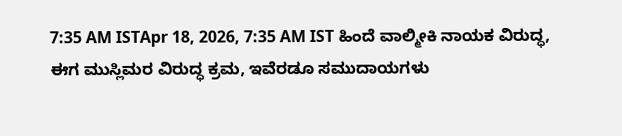7:35 AM ISTApr 18, 2026, 7:35 AM IST ಹಿಂದೆ ವಾಲ್ಮೀಕಿ ನಾಯಕ ವಿರುದ್ಧ, ಈಗ ಮುಸ್ಲಿಮರ ವಿರುದ್ಧ ಕ್ರಮ, ಇವೆರಡೂ ಸಮುದಾಯಗಳು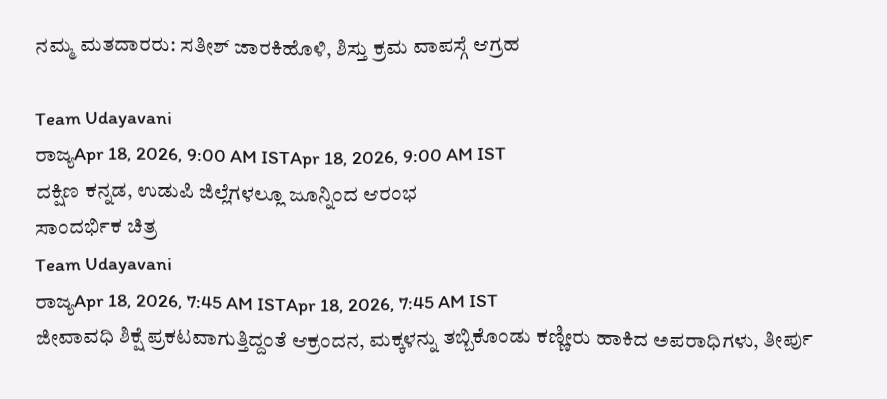ನಮ್ಮ ಮತದಾರರು: ಸತೀಶ್ ಜಾರಕಿಹೊಳಿ, ಶಿಸ್ತು ಕ್ರಮ ವಾಪಸ್ಗೆ ಆಗ್ರಹ

Team Udayavani
ರಾಜ್ಯApr 18, 2026, 9:00 AM ISTApr 18, 2026, 9:00 AM IST
ದಕ್ಷಿಣ ಕನ್ನಡ, ಉಡುಪಿ ಜಿಲ್ಲೆಗಳಲ್ಲೂ ಜೂನ್ನಿಂದ ಆರಂಭ
ಸಾಂದರ್ಭಿಕ ಚಿತ್ರ
Team Udayavani
ರಾಜ್ಯApr 18, 2026, 7:45 AM ISTApr 18, 2026, 7:45 AM IST
ಜೀವಾವಧಿ ಶಿಕ್ಷೆ ಪ್ರಕಟವಾಗುತ್ತಿದ್ದಂತೆ ಆಕ್ರಂದನ, ಮಕ್ಕಳನ್ನು ತಬ್ಬಿಕೊಂಡು ಕಣ್ಣೀರು ಹಾಕಿದ ಅಪರಾಧಿಗಳು, ತೀರ್ಪು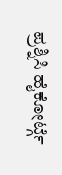ಪ್ರಶ್ನಿಸಿ ಹೈಕೋರ್ಟ್ಗೆ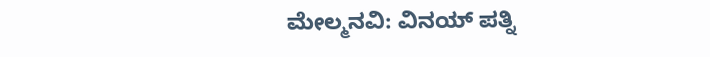ಮೇಲ್ಮನವಿ: ವಿನಯ್ ಪತ್ನಿ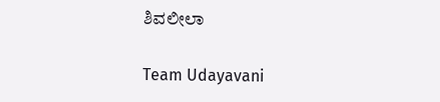ಶಿವಲೀಲಾ

Team Udayavani